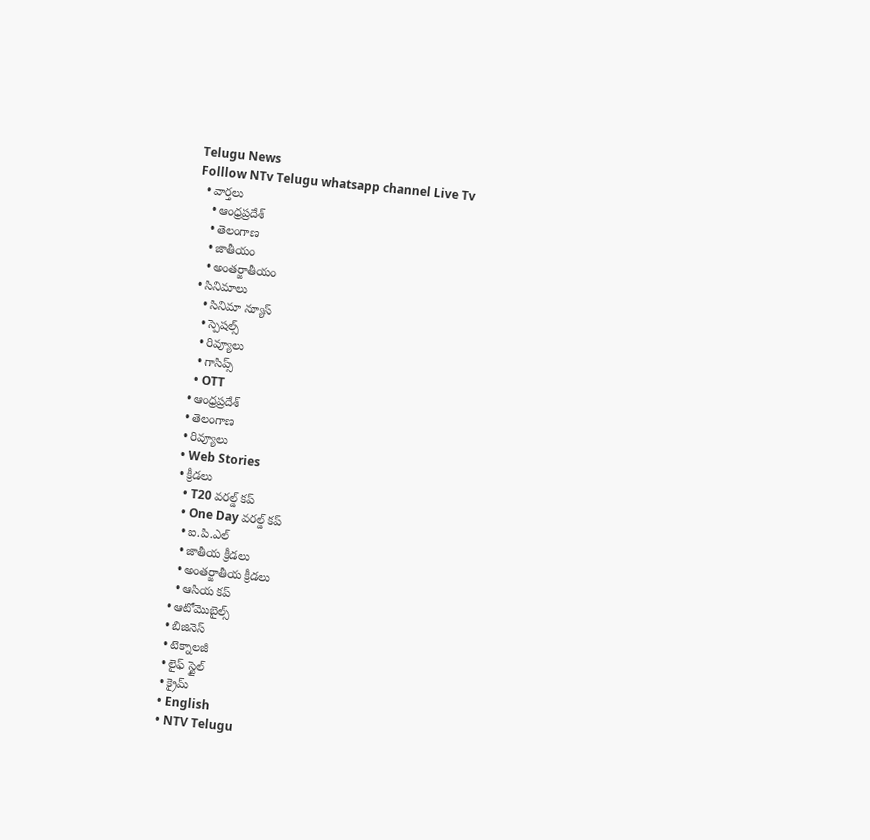Telugu News
Folllow NTv Telugu whatsapp channel Live Tv
  • వార్తలు
    • ఆంధ్రప్రదేశ్
    • తెలంగాణ
    • జాతీయం
    • అంతర్జాతీయం
  • సినిమాలు
    • సినిమా న్యూస్
    • స్పెషల్స్
    • రివ్యూలు
    • గాసిప్స్
    • OTT
  • ఆంధ్రప్రదేశ్
  • తెలంగాణ
  • రివ్యూలు
  • Web Stories
  • క్రీడలు
    • T20 వరల్డ్ కప్
    • One Day వరల్డ్ కప్
    • ఐ.పి.ఎల్
    • జాతీయ క్రీడలు
    • అంతర్జాతీయ క్రీడలు
    • ఆసియ కప్
  • ఆటోమొబైల్స్
  • బిజినెస్‌
  • టెక్నాలజీ
  • లైఫ్ స్టైల్
  • క్రైమ్
  • English
  • NTV Telugu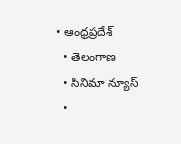• ఆంధ్రప్రదేశ్
  • తెలంగాణ
  • సినిమా న్యూస్
  •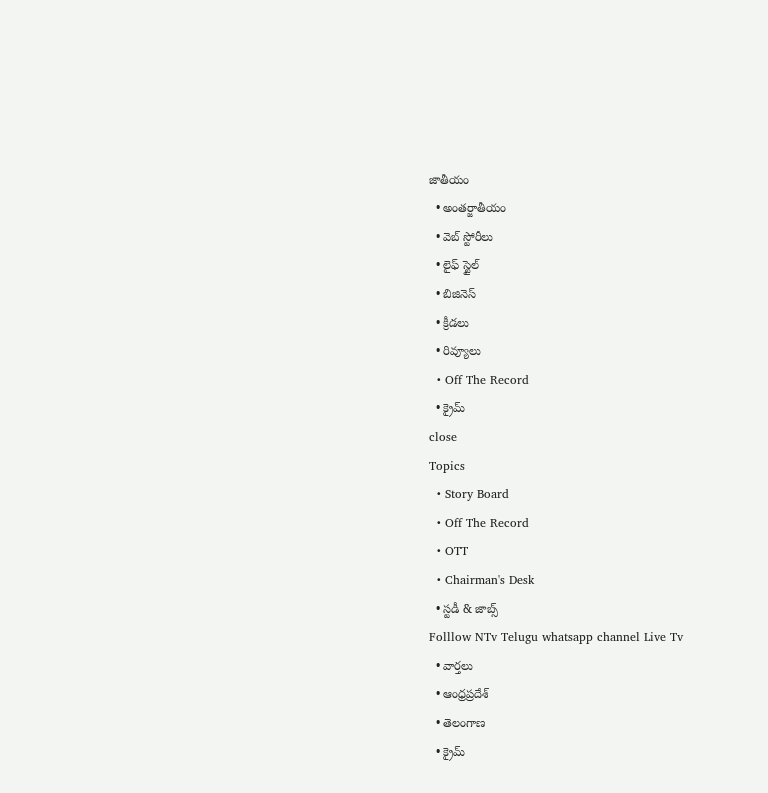జాతీయం
  • అంతర్జాతీయం
  • వెబ్ స్టోరీలు
  • లైఫ్ స్టైల్
  • బిజినెస్‌
  • క్రీడలు
  • రివ్యూలు
  • Off The Record
  • క్రైమ్
close
Topics
  • Story Board
  • Off The Record
  • OTT
  • Chairman's Desk
  • స్టడీ & జాబ్స్
Folllow NTv Telugu whatsapp channel Live Tv
  • వార్తలు
  • ఆంధ్రప్రదేశ్
  • తెలంగాణ
  • క్రైమ్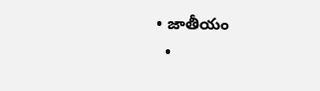• జాతీయం
  •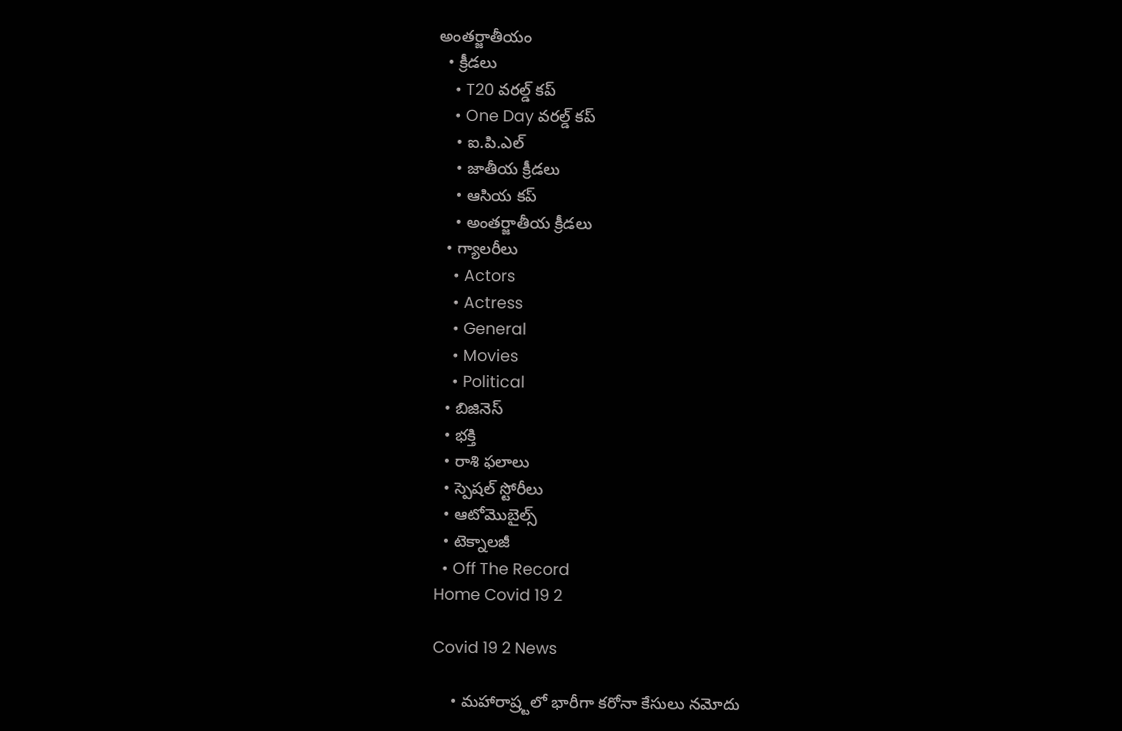అంతర్జాతీయం
  • క్రీడలు
    • T20 వరల్డ్ కప్
    • One Day వరల్డ్ కప్
    • ఐ.పి.ఎల్
    • జాతీయ క్రీడలు
    • ఆసియ కప్
    • అంతర్జాతీయ క్రీడలు
  • గ్యాలరీలు
    • Actors
    • Actress
    • General
    • Movies
    • Political
  • బిజినెస్‌
  • భక్తి
  • రాశి ఫలాలు
  • స్పెషల్‌ స్టోరీలు
  • ఆటోమొబైల్స్
  • టెక్నాలజీ
  • Off The Record
Home Covid 19 2

Covid 19 2 News

    • మహారాష్ర్టలో భారీగా కరోనా కేసులు నమోదు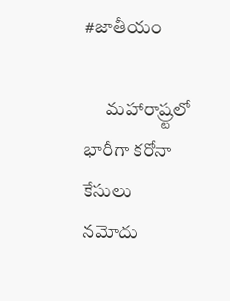#జాతీయం

      మహారాష్ర్టలో భారీగా కరోనా కేసులు నమోదు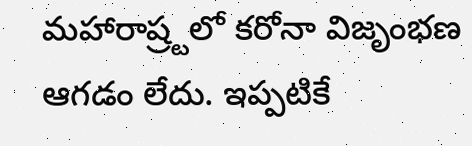మహారాష్ర్టలో కరోనా విజృంభణ ఆగడం లేదు. ఇప్పటికే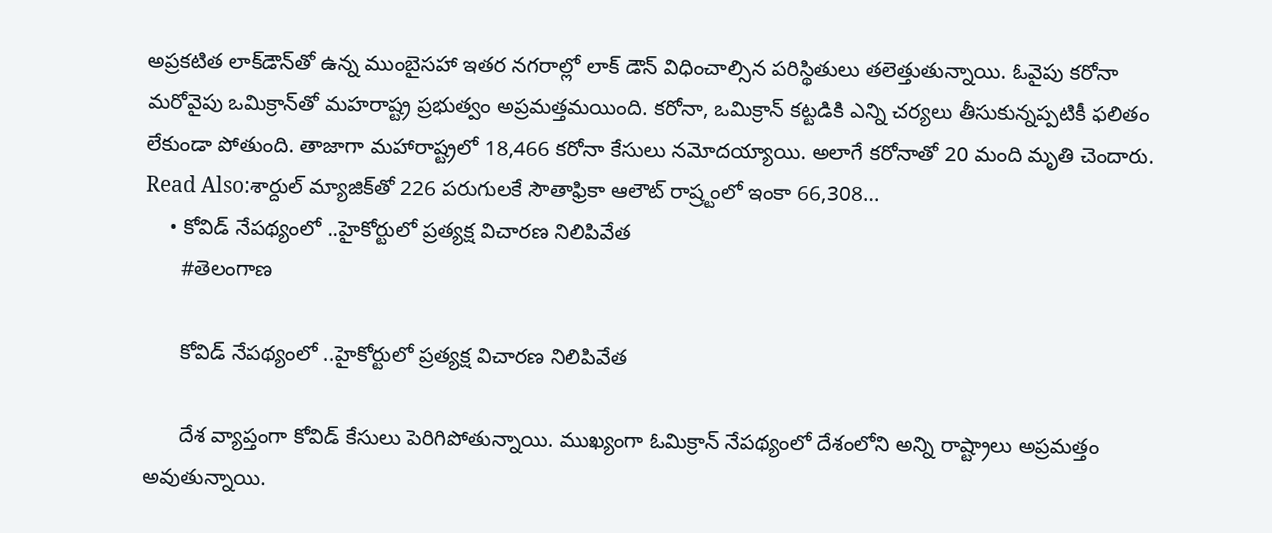అప్రకటిత లాక్‌డౌన్‌తో ఉన్న ముంబైసహా ఇతర నగరాల్లో లాక్‌ డౌన్‌ విధించాల్సిన పరిస్థితులు తలెత్తుతున్నాయి. ఓవైపు కరోనా మరోవైపు ఒమిక్రాన్‌తో మహరాష్ట్ర ప్రభుత్వం అప్రమత్తమయింది. కరోనా, ఒమిక్రాన్‌ కట్టడికి ఎన్ని చర్యలు తీసుకున్నప్పటికీ ఫలితం లేకుండా పోతుంది. తాజాగా మహారాష్ట్రలో 18,466 కరోనా కేసులు నమోదయ్యాయి. అలాగే కరోనాతో 20 మంది మృతి చెందారు. Read Also:శార్దుల్‌ మ్యాజిక్‌తో 226 పరుగులకే సౌతాఫ్రికా ఆలౌట్‌ రాష్ర్టంలో ఇంకా 66,308…
    • కోవిడ్‌ నేపథ్యంలో ..హైకోర్టులో ప్రత్యక్ష విచారణ నిలిపివేత
      #తెలంగాణ

      కోవిడ్‌ నేపథ్యంలో ..హైకోర్టులో ప్రత్యక్ష విచారణ నిలిపివేత

      దేశ వ్యాప్తంగా కోవిడ్ కేసులు పెరిగిపోతున్నాయి. ముఖ్యంగా ఓమిక్రాన్ నేపథ్యంలో దేశంలోని అన్ని రాష్ట్రాలు అప్రమత్తం అవుతున్నాయి.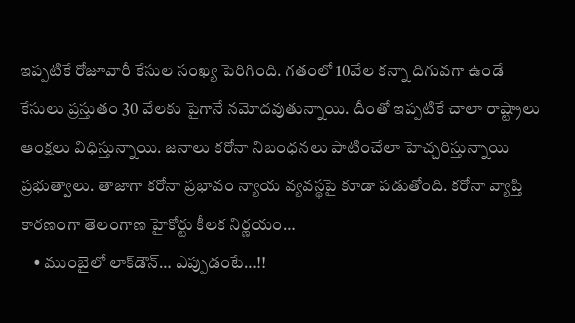ఇప్పటికే రోజూవారీ కేసుల సంఖ్య పెరిగింది. గతంలో 10వేల కన్నా దిగువగా ఉండే కేసులు ప్రస్తుతం 30 వేలకు పైగానే నమోదవుతున్నాయి. దీంతో ఇప్పటికే చాలా రాష్ట్రాలు ఆంక్షలు విధిస్తున్నాయి. జనాలు కరోనా నిబంధనలు పాటించేలా హెచ్చరిస్తున్నాయి ప్రభుత్వాలు. తాజాగా కరోనా ప్రభావం న్యాయ వ్యవస్థపై కూడా పడుతోంది. కరోనా వ్యాప్తి కారణంగా తెలంగాణ హైకోర్టు కీలక నిర్ణయం…
    • ముంబైలో లాక్‌డౌన్‌… ఎప్పుడంటే…!!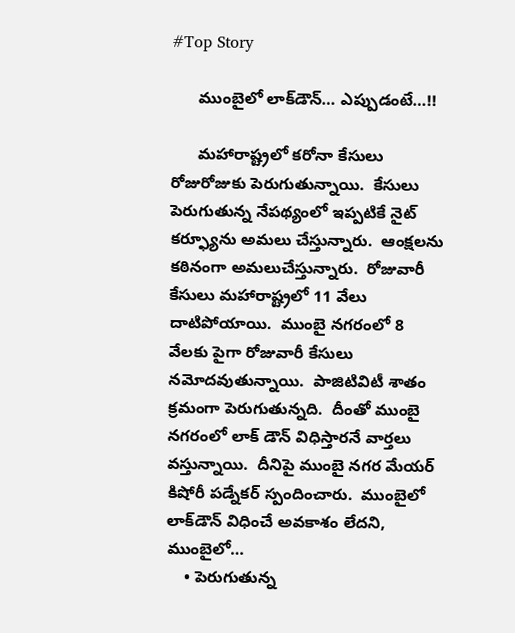#Top Story

      ముంబైలో లాక్‌డౌన్‌… ఎప్పుడంటే…!!

      మ‌హారాష్ట్ర‌లో క‌రోనా కేసులు రోజురోజుకు పెరుగుతున్నాయి.  కేసులు పెరుగుతున్న నేప‌థ్యంలో ఇప్ప‌టికే నైట్ క‌ర్ఫ్యూను అమ‌లు చేస్తున్నారు.  ఆంక్ష‌ల‌ను క‌ఠినంగా అమ‌లుచేస్తున్నారు.  రోజువారీ కేసులు మ‌హారాష్ట్ర‌లో 11 వేలు దాటిపోయాయి.  ముంబై న‌గ‌రంలో 8 వేల‌కు పైగా రోజువారీ కేసులు న‌మోద‌వుతున్నాయి.  పాజిటివిటీ శాతం క్ర‌మంగా పెరుగుతున్న‌ది.  దీంతో ముంబై నగ‌రంలో లాక్ డౌన్ విధిస్తార‌నే వార్త‌లు వ‌స్తున్నాయి.  దీనిపై ముంబై న‌గ‌ర మేయ‌ర్ కిషోరీ ప‌డ్నేక‌ర్ స్పందించారు.  ముంబైలో లాక్‌డౌన్ విధించే అవ‌కాశం లేద‌ని, ముంబైలో…
    • పెరుగుతున్న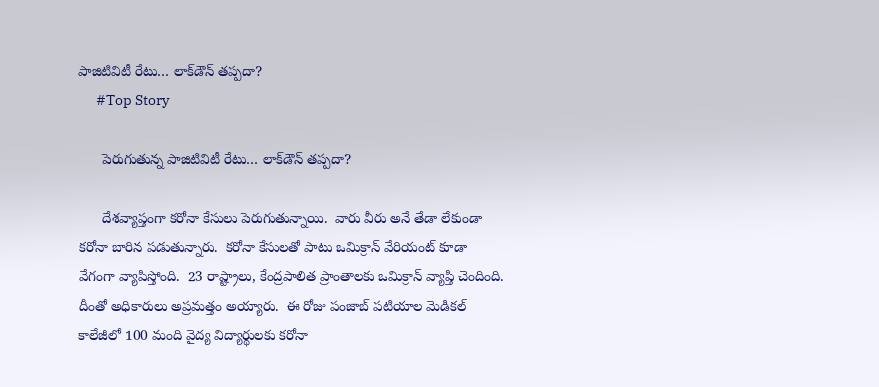పాజిటివిటీ రేటు… లాక్‌డౌన్ త‌ప్ప‌దా?
      #Top Story

      పెరుగుతున్న పాజిటివిటీ రేటు… లాక్‌డౌన్ త‌ప్ప‌దా?

      దేశ‌వ్యాప్తంగా క‌రోనా కేసులు పెరుగుతున్నాయి.  వారు వీరు అనే తేడా లేకుండా క‌రోనా బారిన ప‌డుతున్నారు.  క‌రోనా కేసులతో పాటు ఒమిక్రాన్ వేరియంట్ కూడా వేగంగా వ్యాపిస్తోంది.  23 రాష్ట్రాలు, కేంద్ర‌పాలిత ప్రాంతాలకు ఒమిక్రాన్ వ్యాప్తి చెందింది.  దీంతో అధికారులు అప్ర‌మ‌త్తం అయ్యారు.  ఈ రోజు పంజాబ్ పటియాల మెడిక‌ల్ కాలేజీలో 100 మంది వైద్య విద్యార్థుల‌కు క‌రోనా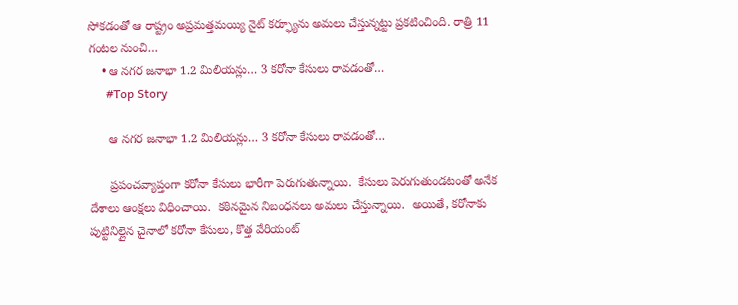సోక‌డంతో ఆ రాష్ట్రం అప్ర‌మ‌త్త‌మ‌య్యి నైట్ క‌ర్ఫ్యూను అమ‌లు చేస్తున్న‌ట్టు ప్ర‌క‌టించింది. రాత్రి 11 గంట‌ల నుంచి…
    • ఆ న‌గ‌ర జ‌నాభా 1.2 మిలియ‌న్లు… 3 క‌రోనా కేసులు రావ‌డంతో…
      #Top Story

      ఆ న‌గ‌ర జ‌నాభా 1.2 మిలియ‌న్లు… 3 క‌రోనా కేసులు రావ‌డంతో…

      ప్ర‌పంచ‌వ్యాప్తంగా క‌రోనా కేసులు భారీగా పెరుగుతున్నాయి.  కేసులు పెరుగుతుండ‌టంతో అనేక దేశాలు ఆంక్ష‌లు విధించాయి.  క‌ఠిన‌మైన నిబంధ‌న‌లు అమ‌లు చేస్తున్నాయి.  అయితే, క‌రోనాకు పుట్టినిల్లైన చైనాలో క‌రోనా కేసులు, కొత్త వేరియంట్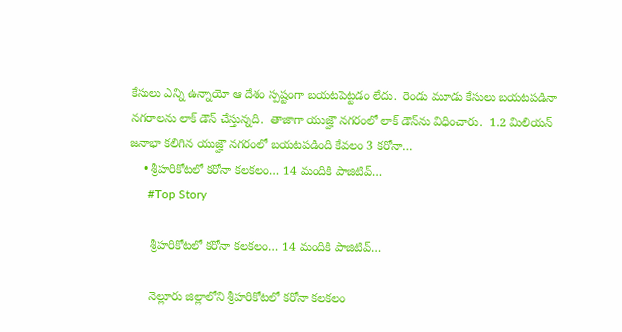కేసులు ఎన్ని ఉన్నాయో ఆ దేశం స్ప‌ష్టంగా బ‌య‌ట‌పెట్ట‌డం లేదు.  రెండు మూడు కేసులు బ‌య‌ట‌ప‌డినా న‌గ‌రాల‌ను లాక్ డౌన్ చేస్తున్న‌ది.  తాజాగా యుజ్హౌ న‌గ‌రంలో లాక్ డౌన్‌ను విధించారు.  1.2 మిలియ‌న్ జ‌నాభా క‌లిగిన యుజ్హౌ న‌గ‌రంలో బ‌య‌ట‌ప‌డింది కేవ‌లం 3 క‌రోనా…
    • శ్రీహ‌రికోట‌లో క‌రోనా క‌ల‌క‌లం… 14 మందికి పాజిటివ్‌…
      #Top Story

      శ్రీహ‌రికోట‌లో క‌రోనా క‌ల‌క‌లం… 14 మందికి పాజిటివ్‌…

      నెల్లూరు జిల్లాలోని శ్రీహ‌రికోట‌లో క‌రోనా క‌ల‌క‌లం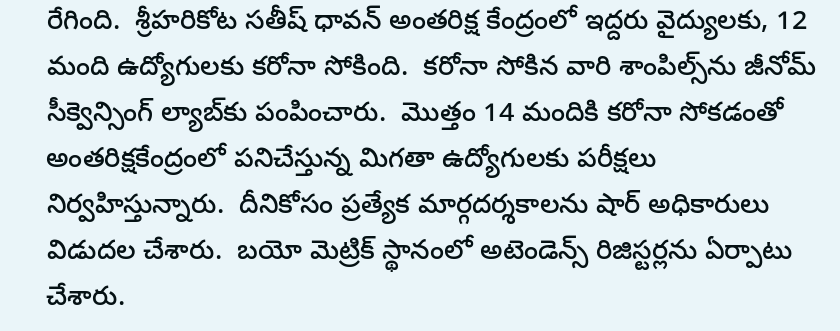రేగింది.  శ్రీహ‌రికోట స‌తీష్ ధావ‌న్ అంత‌రిక్ష కేంద్రంలో ఇద్ద‌రు వైద్యులకు, 12 మంది ఉద్యోగుల‌కు క‌రోనా సోకింది.  క‌రోనా సోకిన వారి శాంపిల్స్‌ను జీనోమ్ సీక్వెన్సింగ్ ల్యాబ్‌కు పంపించారు.  మొత్తం 14 మందికి క‌రోనా సోక‌డంతో అంత‌రిక్షకేంద్రంలో ప‌నిచేస్తున్న మిగ‌తా ఉద్యోగుల‌కు ప‌రీక్ష‌లు నిర్వ‌హిస్తున్నారు.  దీనికోసం ప్ర‌త్యేక మార్గ‌ద‌ర్శకాల‌ను షార్ అధికారులు విడుద‌ల చేశారు.  బ‌యో మెట్రిక్ స్థానంలో అటెండెన్స్ రిజిస్ట‌ర్ల‌ను ఏర్పాటు చేశారు.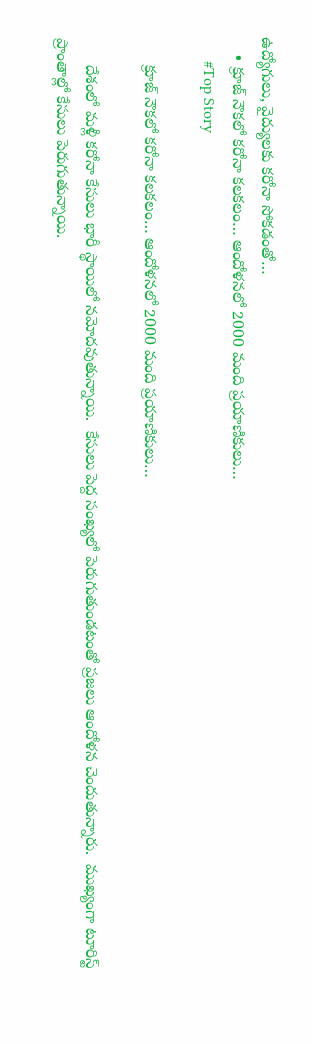ఉద్యోగులు, వైద్యుల‌కు క‌రోనా సోక‌డంతో…
    • క్రూజ్ నౌక‌లో క‌రోనా క‌ల‌క‌లం… ఆందోళ‌న‌లో 2000 మంది ప్ర‌యాణికులు…
      #Top Story

      క్రూజ్ నౌక‌లో క‌రోనా క‌ల‌క‌లం… ఆందోళ‌న‌లో 2000 మంది ప్ర‌యాణికులు…

      దేశంలో మ‌ళ్లీ క‌రోనా కేసులు భారీ స్థాయిలో న‌మోద‌వుతున్నాయి.  కేసులు పెద్ద సంఖ్య‌లో పెరుగుతుండటంతో ప్ర‌జలు ఆందోళ‌న చెందుతున్నారు.  ముఖ్యంగా టూరిస్ట్ ప్రాంతాల్లో కేసులు పెరుగుతున్నాయి.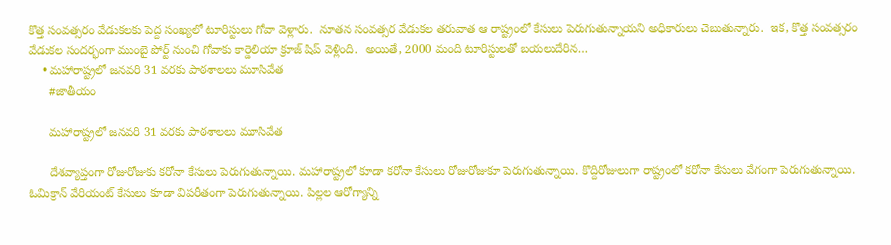కొత్త సంవ‌త్సరం వేడుక‌ల‌కు పెద్ద సంఖ్య‌లో టూరిస్టులు గోవా వెళ్లారు.  నూత‌న సంవ‌త్స‌ర వేడుక‌ల త‌రువాత ఆ రాష్ట్రంలో కేసులు పెరుగుతున్నాయ‌ని అధికారులు చెబుతున్నారు.  ఇక, కొత్త సంవ‌త్స‌రం వేడుక‌ల సంద‌ర్భంగా ముంబై పోర్ట్ నుంచి గోవాకు కార్డెలియా క్రూజ్ షిప్ వెళ్లింది.  అయితే, 2000 మంది టూరిస్టుల‌తో బ‌య‌లుదేరిన…
    • మహారాష్ట్రలో జనవరి 31 వరకు పాఠశాలలు మూసివేత
      #జాతీయం

      మహారాష్ట్రలో జనవరి 31 వరకు పాఠశాలలు మూసివేత

      దేశవ్యాప్తంగా రోజురోజుకు క‌రోనా కేసులు పెరుగుతున్నాయి. మహారాష్ట్రలో కూడా కరోనా కేసులు రోజురోజుకూ పెరుగుతున్నాయి. కొద్దిరోజులుగా రాష్ట్రంలో కరోనా కేసులు వేగంగా పెరుగుతున్నాయి. ఓమిక్రాన్ వేరియంట్ కేసులు కూడా విపరీతంగా పెరుగుతున్నాయి. పిల్లల ఆరోగ్యాన్ని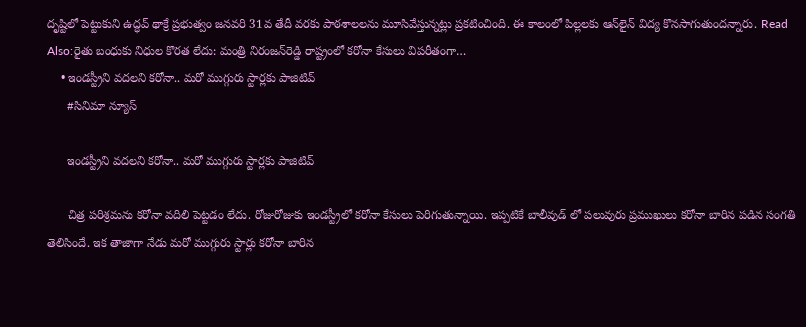దృష్టిలో పెట్టుకుని ఉద్ధవ్ థాక్రే ప్రభుత్వం జనవరి 31వ తేదీ వరకు పాఠశాలలను మూసివేస్తున్నట్లు ప్రకటించింది. ఈ కాలంలో పిల్లలకు ఆన్‌లైన్ విద్య కొనసాగుతుందన్నారు. Read Also:రైతు బంధుకు నిధుల కొరత లేదు: మంత్రి నిరంజన్‌రెడ్డి రాష్ట్రంలో కరోనా కేసులు విపరీతంగా…
    • ఇండస్ట్రీని వదలని కరోనా.. మరో ముగ్గురు స్టార్లకు పాజిటివ్
      #సినిమా న్యూస్

      ఇండస్ట్రీని వదలని కరోనా.. మరో ముగ్గురు స్టార్లకు పాజిటివ్

      చిత్ర పరిశ్రమను కరోనా వదిలి పెట్టడం లేదు. రోజురోజుకు ఇండస్ట్రీలో కరోనా కేసులు పెరిగుతున్నాయి. ఇప్పటికే బాలీవుడ్ లో పలువురు ప్రముఖులు కరోనా బారిన పడిన సంగతి తెలిసిందే. ఇక తాజాగా నేడు మరో ముగ్గురు స్టార్లు కరోనా బారిన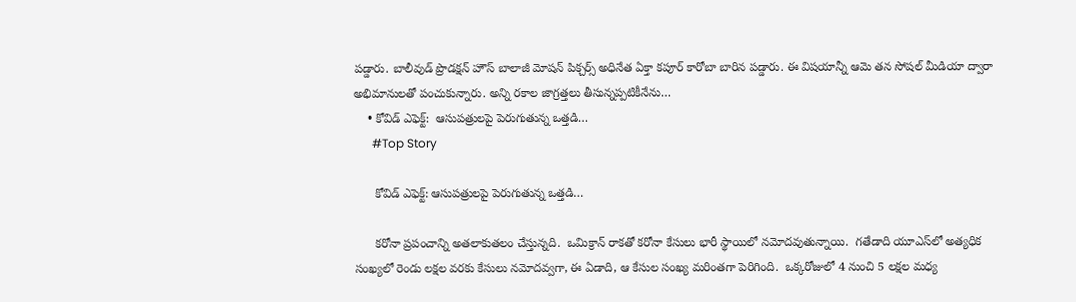పడ్డారు. బాలీవుడ్ ప్రొడక్షన్ హౌస్ బాలాజీ మోషన్ పిక్చర్స్ అధినేత ఏక్తా కపూర్ కారోబా బారిన పడ్డారు. ఈ విషయాన్నీ ఆమె తన సోషల్ మీడియా ద్వారా అభిమానులతో పంచుకున్నారు. అన్ని రకాల జాగ్రత్తలు తీసున్నప్పటికీనేను…
    • కోవిడ్ ఎఫెక్ట్‌:  ఆసుప‌త్రుల‌పై పెరుగుతున్న ఒత్త‌డి…
      #Top Story

      కోవిడ్ ఎఫెక్ట్‌: ఆసుప‌త్రుల‌పై పెరుగుతున్న ఒత్త‌డి…

      క‌రోనా ప్ర‌పంచాన్ని అత‌లాకుత‌లం చేస్తున్న‌ది.  ఒమిక్రాన్ రాక‌తో క‌రోనా కేసులు భారీ స్థాయిలో న‌మోద‌వుతున్నాయి.  గ‌తేడాది యూఎస్‌లో అత్యధిక సంఖ్య‌లో రెండు ల‌క్ష‌ల వ‌ర‌కు కేసులు న‌మోద‌వ్వ‌గా, ఈ ఏడాది, ఆ కేసుల సంఖ్య మ‌రింత‌గా పెరిగింది.  ఒక్క‌రోజులో 4 నుంచి 5 ల‌క్ష‌ల మ‌ధ్య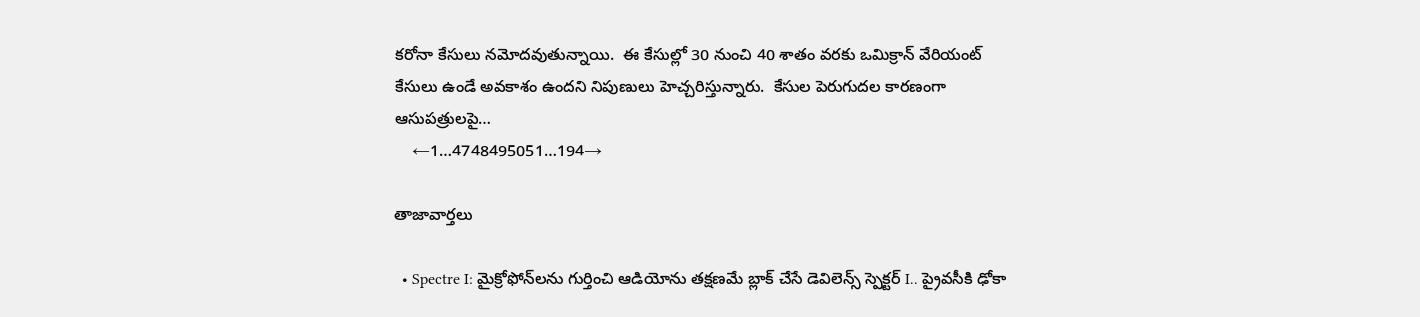క‌రోనా కేసులు న‌మోద‌వుతున్నాయి.  ఈ కేసుల్లో 30 నుంచి 40 శాతం వ‌ర‌కు ఒమిక్రాన్ వేరియంట్ కేసులు ఉండే అవ‌కాశం ఉంద‌ని నిపుణులు హెచ్చ‌రిస్తున్నారు.  కేసుల పెరుగుద‌ల కార‌ణంగా ఆసుప‌త్రుల‌పై…
    ←1…4748495051…194→

తాజావార్తలు

  • Spectre I: మైక్రోఫోన్‌లను గుర్తించి ఆడియోను తక్షణమే బ్లాక్ చేసే డెవిలెన్స్ స్పెక్టర్ I.. ప్రైవసీకి ఢోకా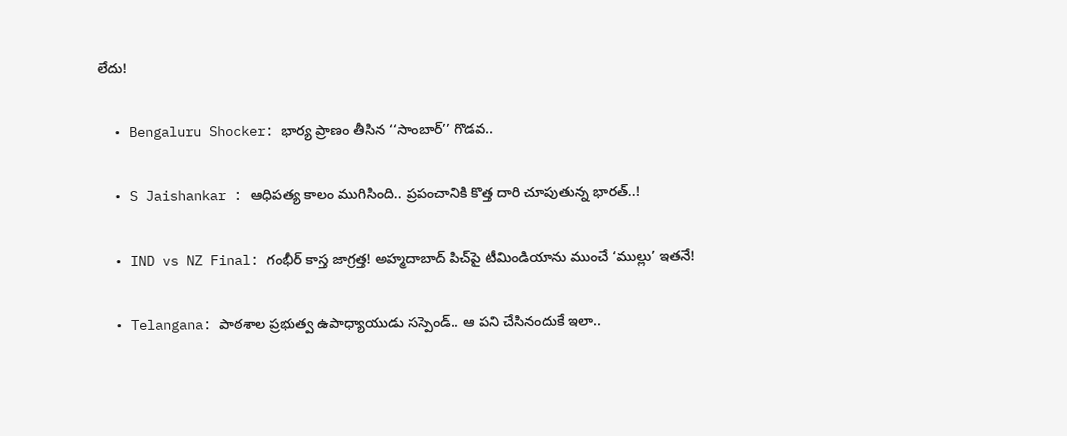లేదు!

  • Bengaluru Shocker: భార్య ప్రాణం తీసిన ‘‘సాంబార్’’ గొడవ..

  • S Jaishankar : ఆధిపత్య కాలం ముగిసింది.. ప్రపంచానికి కొత్త దారి చూపుతున్న భారత్..!

  • IND vs NZ Final: గంభీర్ కాస్త జాగ్రత్త! అహ్మదాబాద్ పిచ్‌పై టీమిండియాను ముంచే ‘ముల్లు’ ఇతనే!

  • Telangana: పాఠశాల ప్రభుత్వ ఉపాధ్యాయుడు సస్పెండ్.. ఆ పని చేసినందుకే ఇలా..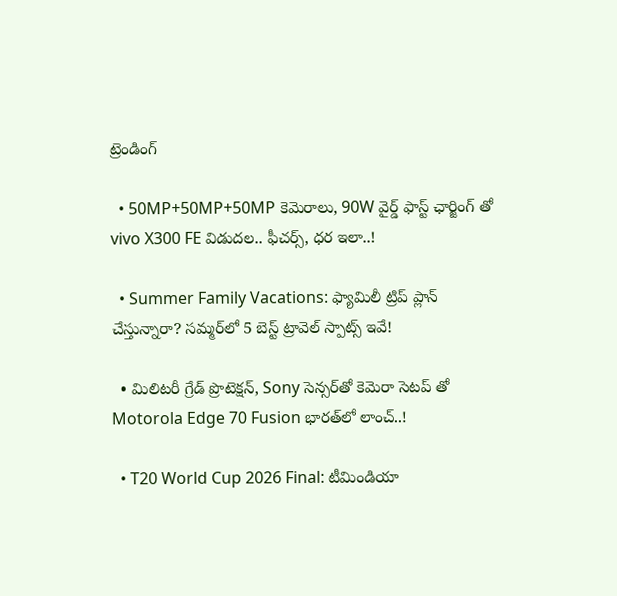ట్రెండింగ్‌

  • 50MP+50MP+50MP కెమెరాలు, 90W వైర్డ్ ఫాస్ట్ ఛార్జింగ్ తో vivo X300 FE విడుదల.. ఫీచర్స్, ధర ఇలా..!

  • Summer Family Vacations: ఫ్యామిలీ ట్రిప్‌ ప్లాన్ చేస్తున్నారా? సమ్మర్‌లో 5 బెస్ట్ ట్రావెల్ స్పాట్స్ ఇవే!

  • మిలిటరీ గ్రేడ్ ప్రొటెక్షన్, Sony సెన్సర్‌తో కెమెరా సెటప్ తో Motorola Edge 70 Fusion భారత్‌లో లాంచ్..!

  • T20 World Cup 2026 Final: టీమిండియా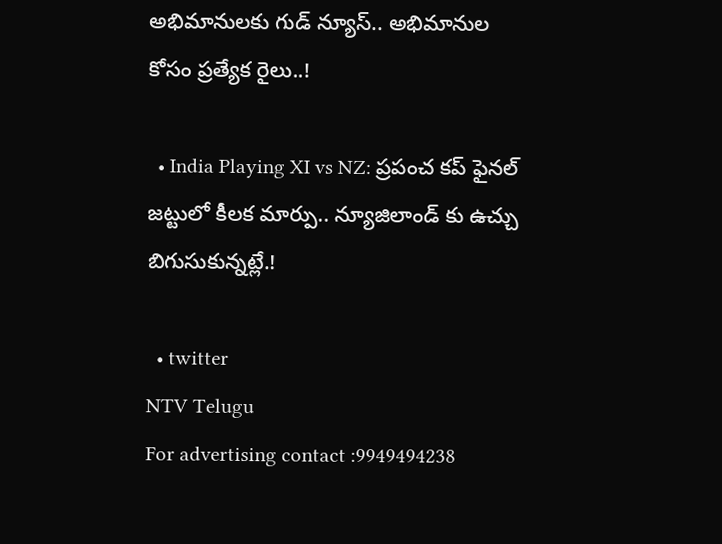అభిమానులకు గుడ్ న్యూస్.. అభిమానుల కోసం ప్రత్యేక రైలు..!

  • India Playing XI vs NZ: ప్రపంచ కప్ ఫైనల్‌ జట్టులో కీలక మార్పు.. న్యూజిలాండ్ కు ఉచ్చు బిగుసుకున్నట్లే.!

  • twitter
NTV Telugu
For advertising contact :9949494238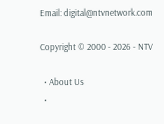Email: digital@ntvnetwork.com

Copyright © 2000 - 2026 - NTV

  • About Us
  •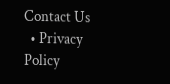Contact Us
  • Privacy Policy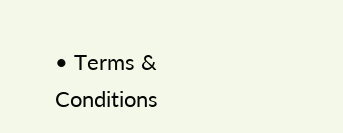• Terms & Conditions